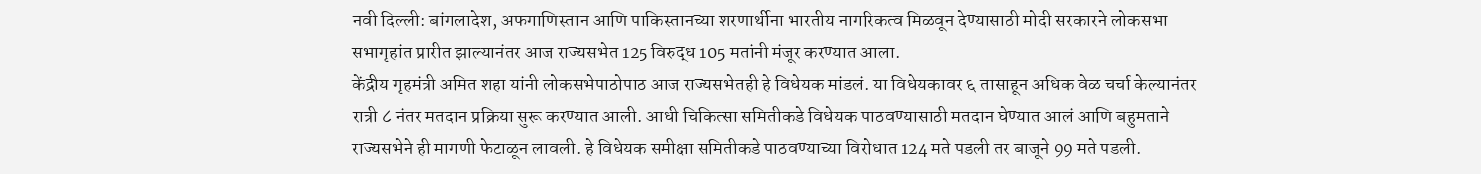नवी दिल्ली: बांगलादेश, अफगाणिस्तान आणि पाकिस्तानच्या शरणार्थीना भारतीय नागरिकत्व मिळवून देण्यासाठी मोदी सरकारने लोकसभा सभागृहांत प्रारीत झाल्यानंतर आज राज्यसभेत 125 विरुद्ध 105 मतांनी मंजूर करण्यात आला.
केंद्रीय गृहमंत्री अमित शहा यांनी लोकसभेपाठोपाठ आज राज्यसभेतही हे विधेयक मांडलं. या विधेयकावर ६ तासाहून अधिक वेळ चर्चा केल्यानंतर रात्री ८ नंतर मतदान प्रक्रिया सुरू करण्यात आली. आधी चिकित्सा समितीकडे विधेयक पाठवण्यासाठी मतदान घेण्यात आलं आणि बहुमताने राज्यसभेने ही मागणी फेटाळून लावली. हे विधेयक समीक्षा समितीकडे पाठवण्याच्या विरोधात 124 मते पडली तर बाजूने 99 मते पडली.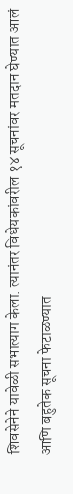शिवसेनेने यावेळी सभात्याग केला. त्यानंतर विधेयकांवरील १४ सूचनांवर मतदान घेण्यात आलं आणि बहुतेक सूचना फेटाळण्यात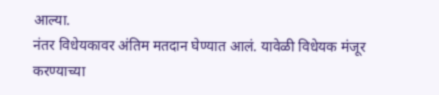आल्या.
नंतर विधेयकावर अंतिम मतदान घेण्यात आलं. यावेळी विधेयक मंजूर करण्याच्या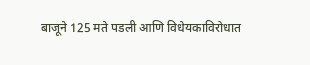बाजूने 125 मते पडली आणि विधेयकाविरोधात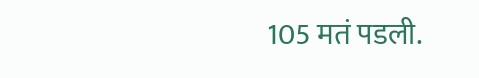105 मतं पडली.